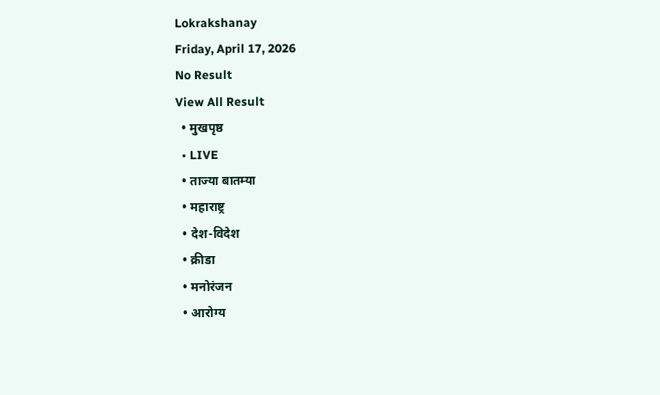Lokrakshanay
Friday, April 17, 2026
No Result
View All Result
  • मुखपृष्ठ
  • LIVE
  • ताज्या बातम्या
  • महाराष्ट्र
  • देश-विदेश
  • क्रीडा
  • मनोरंजन
  • आरोग्य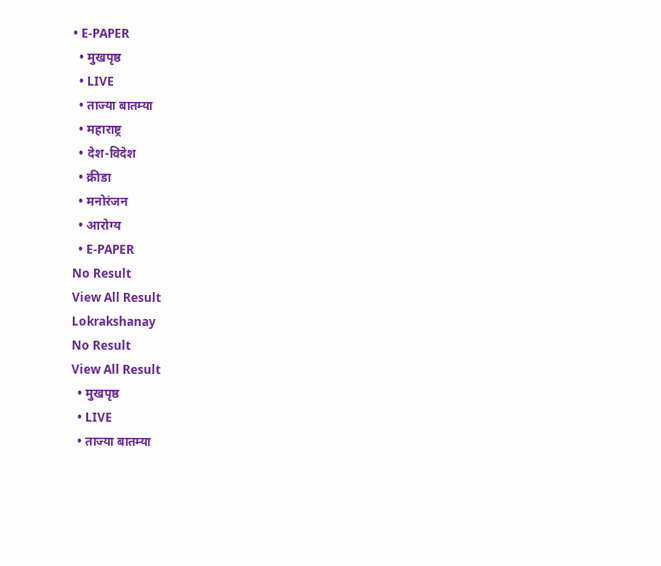• E-PAPER
  • मुखपृष्ठ
  • LIVE
  • ताज्या बातम्या
  • महाराष्ट्र
  • देश-विदेश
  • क्रीडा
  • मनोरंजन
  • आरोग्य
  • E-PAPER
No Result
View All Result
Lokrakshanay
No Result
View All Result
  • मुखपृष्ठ
  • LIVE
  • ताज्या बातम्या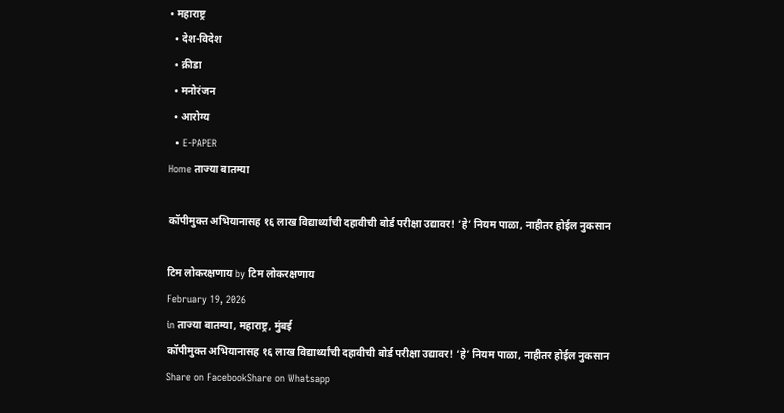• महाराष्ट्र
  • देश-विदेश
  • क्रीडा
  • मनोरंजन
  • आरोग्य
  • E-PAPER
Home ताज्या बातम्या

कॉपीमुक्त अभियानासह १६ लाख विद्यार्थ्यांची दहावीची बोर्ड परीक्षा उद्यावर! ‘हे’ नियम पाळा, नाहीतर होईल नुकसान

टिम लोकरक्षणाय by टिम लोकरक्षणाय
February 19, 2026
in ताज्या बातम्या, महाराष्ट्र, मुंबई
कॉपीमुक्त अभियानासह १६ लाख विद्यार्थ्यांची दहावीची बोर्ड परीक्षा उद्यावर! ‘हे’ नियम पाळा, नाहीतर होईल नुकसान
Share on FacebookShare on Whatsapp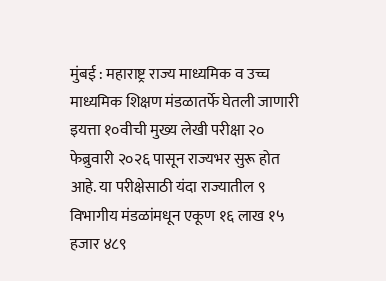मुंबई : महाराष्ट्र राज्य माध्यमिक व उच्च माध्यमिक शिक्षण मंडळातर्फे घेतली जाणारी इयत्ता १०वीची मुख्य लेखी परीक्षा २० फेब्रुवारी २०२६ पासून राज्यभर सुरू होत आहे. या परीक्षेसाठी यंदा राज्यातील ९ विभागीय मंडळांमधून एकूण १६ लाख १५ हजार ४८९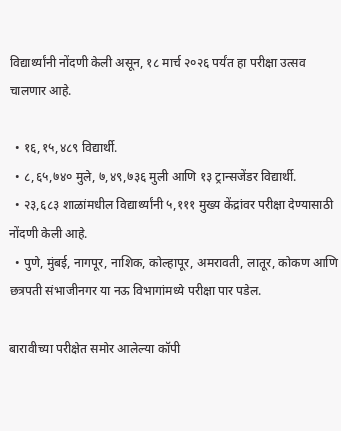विद्यार्थ्यांनी नोंदणी केली असून, १८ मार्च २०२६ पर्यंत हा परीक्षा उत्सव चालणार आहे.

  • १६,१५,४८९ विद्यार्थी.
  • ८,६५,७४० मुले, ७,४९,७३६ मुली आणि १३ ट्रान्सजेंडर विद्यार्थी.
  • २३,६८३ शाळांमधील विद्यार्थ्यांनी ५,१११ मुख्य केंद्रांवर परीक्षा देण्यासाठी नोंदणी केली आहे.
  • पुणे, मुंबई, नागपूर, नाशिक, कोल्हापूर, अमरावती, लातूर, कोकण आणि छत्रपती संभाजीनगर या नऊ विभागांमध्ये परीक्षा पार पडेल.

बारावीच्या परीक्षेत समोर आलेल्या कॉपी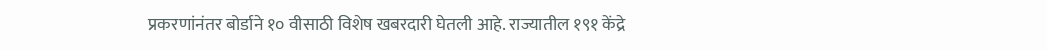प्रकरणांनंतर बोर्डाने १० वीसाठी विशेष खबरदारी घेतली आहे. राज्यातील १९१ केंद्रे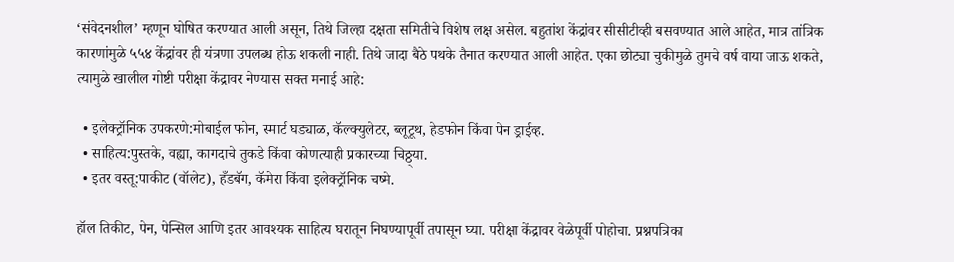‘संवेदनशील’ म्हणून घोषित करण्यात आली असून, तिथे जिल्हा दक्षता समितीचे विशेष लक्ष असेल. बहुतांश केंद्रांवर सीसीटीव्ही बसवण्यात आले आहेत, मात्र तांत्रिक कारणांमुळे ५५४ केंद्रांवर ही यंत्रणा उपलब्ध होऊ शकली नाही. तिथे जादा बैठे पथके तैनात करण्यात आली आहेत. एका छोट्या चुकीमुळे तुमचे वर्ष वाया जाऊ शकते, त्यामुळे खालील गोष्टी परीक्षा केंद्रावर नेण्यास सक्त मनाई आहे:

  • इलेक्ट्रॉनिक उपकरणे:मोबाईल फोन, स्मार्ट घड्याळ, कॅल्क्युलेटर, ब्लूटूथ, हेडफोन किंवा पेन ड्राईव्ह.
  • साहित्य:पुस्तके, वह्या, कागदाचे तुकडे किंवा कोणत्याही प्रकारच्या चिठ्ठ्या.
  • इतर वस्तू:पाकीट (वॉलेट), हँडबॅग, कॅमेरा किंवा इलेक्ट्रॉनिक चष्मे.

हॉल तिकीट, पेन, पेन्सिल आणि इतर आवश्यक साहित्य घरातून निघण्यापूर्वी तपासून घ्या. परीक्षा केंद्रावर वेळेपूर्वी पोहोचा. प्रश्नपत्रिका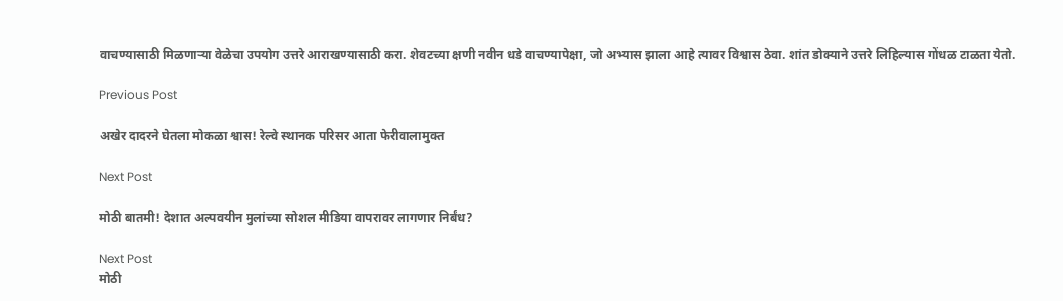वाचण्यासाठी मिळणाऱ्या वेळेचा उपयोग उत्तरे आराखण्यासाठी करा. शेवटच्या क्षणी नवीन धडे वाचण्यापेक्षा, जो अभ्यास झाला आहे त्यावर विश्वास ठेवा. शांत डोक्याने उत्तरे लिहिल्यास गोंधळ टाळता येतो.

Previous Post

अखेर दादरने घेतला मोकळा श्वास! रेल्वे स्थानक परिसर आता फेरीवालामुक्त

Next Post

मोठी बातमी! देशात अल्पवयीन मुलांच्या सोशल मीडिया वापरावर लागणार निर्बंध?

Next Post
मोठी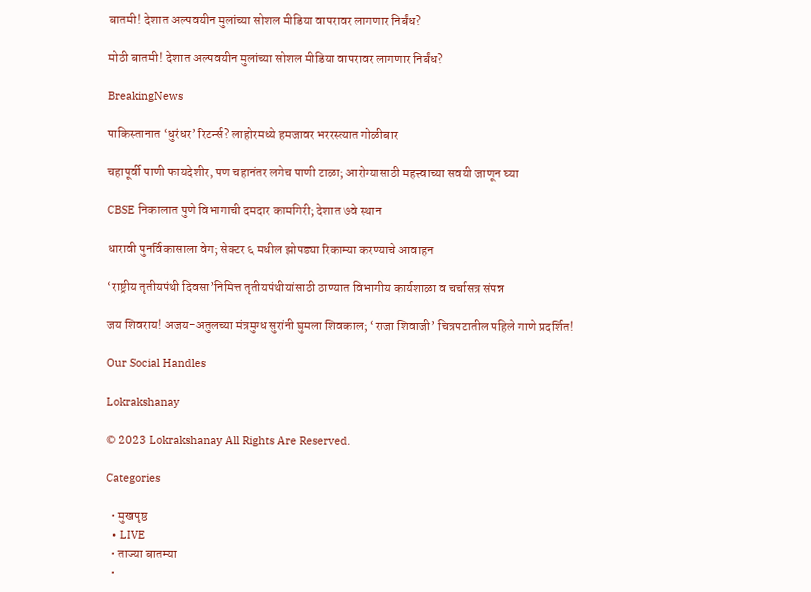बातमी! देशात अल्पवयीन मुलांच्या सोशल मीडिया वापरावर लागणार निर्बंध?

मोठी बातमी! देशात अल्पवयीन मुलांच्या सोशल मीडिया वापरावर लागणार निर्बंध?

BreakingNews

पाकिस्तानात ‘धुरंधर’ रिटर्न्स? लाहोरमध्ये हमजावर भररस्त्यात गोळीबार

चहापूर्वी पाणी फायदेशीर, पण चहानंतर लगेच पाणी टाळा; आरोग्यासाठी महत्त्वाच्या सवयी जाणून घ्या

CBSE निकालात पुणे विभागाची दमदार कामगिरी; देशात ७वे स्थान

धारावी पुनर्विकासाला वेग; सेक्टर ६ मधील झोपड्या रिकाम्या करण्याचे आवाहन

‘राष्ट्रीय तृतीयपंथी दिवसा’निमित्त तृतीयपंथीयांसाठी ठाण्यात विभागीय कार्यशाळा व चर्चासत्र संपन्न

जय शिवराय! अजय-अतुलच्या मंत्रमुग्ध सुरांनी घुमला शिवकाल; ‘राजा शिवाजी’ चित्रपटातील पहिले गाणे प्रदर्शित!

Our Social Handles

Lokrakshanay

© 2023 Lokrakshanay All Rights Are Reserved.

Categories

  • मुखपृष्ठ
  • LIVE
  • ताज्या बातम्या
  •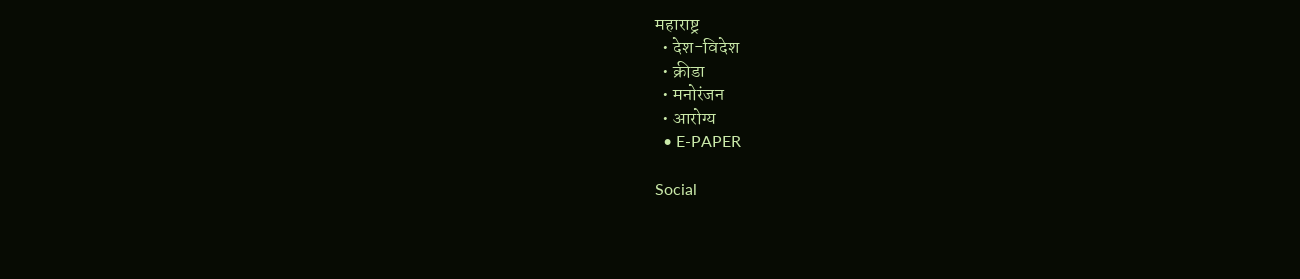महाराष्ट्र
  • देश-विदेश
  • क्रीडा
  • मनोरंजन
  • आरोग्य
  • E-PAPER

Social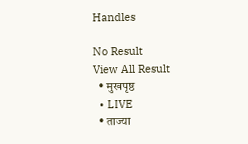Handles

No Result
View All Result
  • मुखपृष्ठ
  • LIVE
  • ताज्या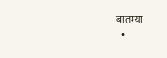बातम्या
  •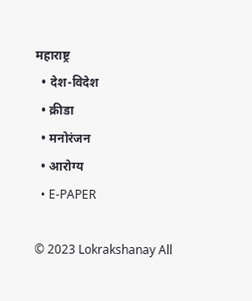महाराष्ट्र
  • देश-विदेश
  • क्रीडा
  • मनोरंजन
  • आरोग्य
  • E-PAPER

© 2023 Lokrakshanay All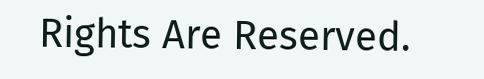Rights Are Reserved.